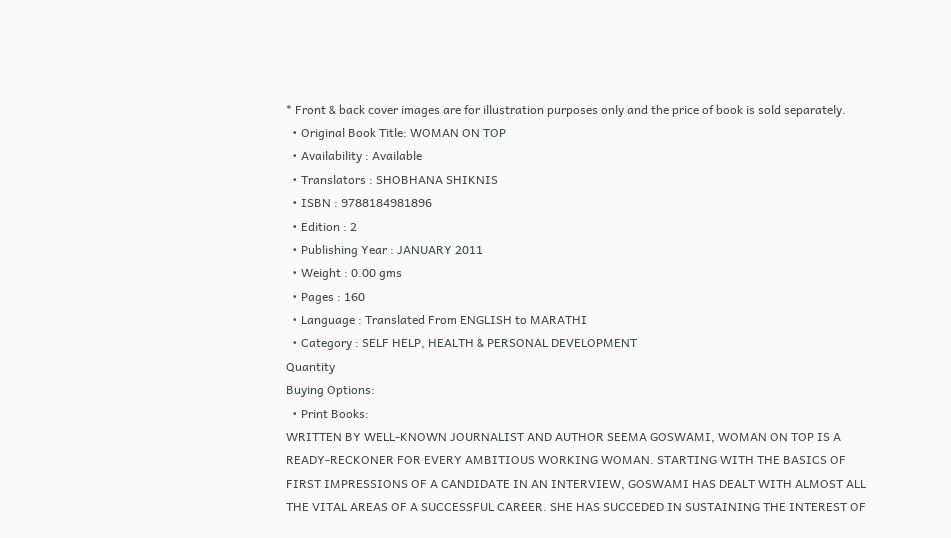* Front & back cover images are for illustration purposes only and the price of book is sold separately.
  • Original Book Title: WOMAN ON TOP
  • Availability : Available
  • Translators : SHOBHANA SHIKNIS
  • ISBN : 9788184981896
  • Edition : 2
  • Publishing Year : JANUARY 2011
  • Weight : 0.00 gms
  • Pages : 160
  • Language : Translated From ENGLISH to MARATHI
  • Category : SELF HELP, HEALTH & PERSONAL DEVELOPMENT
Quantity
Buying Options:
  • Print Books:
WRITTEN BY WELL-KNOWN JOURNALIST AND AUTHOR SEEMA GOSWAMI, WOMAN ON TOP IS A READY-RECKONER FOR EVERY AMBITIOUS WORKING WOMAN. STARTING WITH THE BASICS OF FIRST IMPRESSIONS OF A CANDIDATE IN AN INTERVIEW, GOSWAMI HAS DEALT WITH ALMOST ALL THE VITAL AREAS OF A SUCCESSFUL CAREER. SHE HAS SUCCEDED IN SUSTAINING THE INTEREST OF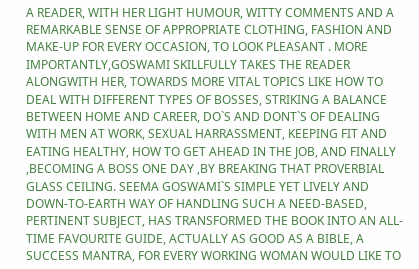A READER, WITH HER LIGHT HUMOUR, WITTY COMMENTS AND A REMARKABLE SENSE OF APPROPRIATE CLOTHING, FASHION AND MAKE-UP FOR EVERY OCCASION, TO LOOK PLEASANT . MORE IMPORTANTLY,GOSWAMI SKILLFULLY TAKES THE READER ALONGWITH HER, TOWARDS MORE VITAL TOPICS LIKE HOW TO DEAL WITH DIFFERENT TYPES OF BOSSES, STRIKING A BALANCE BETWEEN HOME AND CAREER, DO`S AND DONT`S OF DEALING WITH MEN AT WORK, SEXUAL HARRASSMENT, KEEPING FIT AND EATING HEALTHY, HOW TO GET AHEAD IN THE JOB, AND FINALLY ,BECOMING A BOSS ONE DAY ,BY BREAKING THAT PROVERBIAL GLASS CEILING. SEEMA GOSWAMI`S SIMPLE YET LIVELY AND DOWN-TO-EARTH WAY OF HANDLING SUCH A NEED-BASED, PERTINENT SUBJECT, HAS TRANSFORMED THE BOOK INTO AN ALL-TIME FAVOURITE GUIDE, ACTUALLY AS GOOD AS A BIBLE, A SUCCESS MANTRA, FOR EVERY WORKING WOMAN WOULD LIKE TO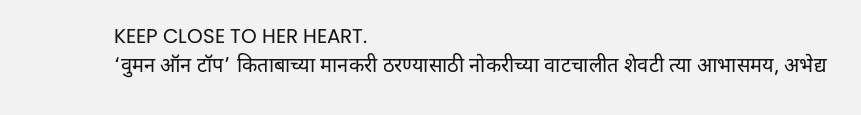KEEP CLOSE TO HER HEART.
‘वुमन ऑन टॉप’ किताबाच्या मानकरी ठरण्यासाठी नोकरीच्या वाटचालीत शेवटी त्या आभासमय, अभेद्य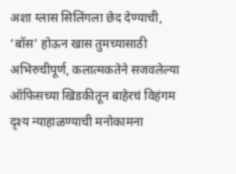अशा ग्लास सिलिंगला छेद देण्याची, ‘बॉस’ होऊन खास तुमच्यासाठी अभिरुचीपूर्ण, कलात्मकतेने सजवलेल्या ऑफिसच्या खिडकीतून बाहेरचं विहंगम दृश्य न्याहाळण्याची मनोकामना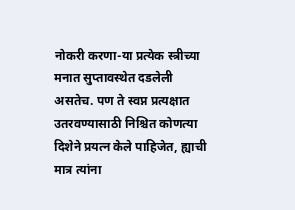नोकरी करणा-या प्रत्येक स्त्रीच्या मनात सुप्तावस्थेत दडलेली असतेच. पण ते स्वप्न प्रत्यक्षात उतरवण्यासाठी निश्चित कोणत्या दिशेने प्रयत्न केले पाहिजेत, ह्याची मात्र त्यांना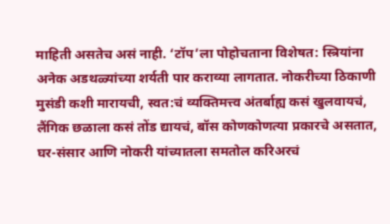माहिती असतेच असं नाही. ‘टॉप’ला पोहोचताना विशेषत: स्त्रियांना अनेक अडथळ्यांच्या शर्यती पार कराव्या लागतात. नोकरीच्या ठिकाणी मुसंडी कशी मारायची, स्वत:चं व्यक्तिमत्त्व अंतर्बाह्य कसं खुलवायचं, लैंगिक छळाला कसं तोंड द्यायचं, बॉस कोणकोणत्या प्रकारचे असतात, घर-संसार आणि नोकरी यांच्यातला समतोल करिअरचं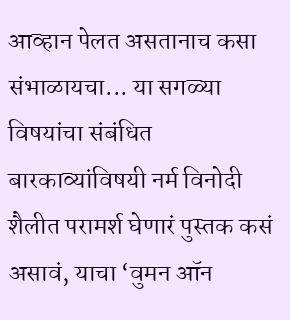आव्हान पेलत असतानाच कसा संभाळायचा... या सगळ्या विषयांचा संबंधित बारकाव्यांविषयी नर्म विनोदी शैलीत परामर्श घेणारं पुस्तक कसं असावं, याचा ‘वुमन ऑन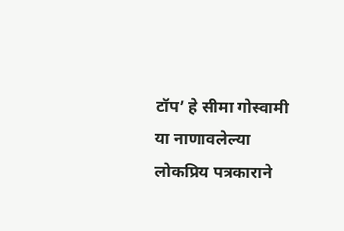टॉप’ हे सीमा गोस्वामी या नाणावलेल्या लोकप्रिय पत्रकाराने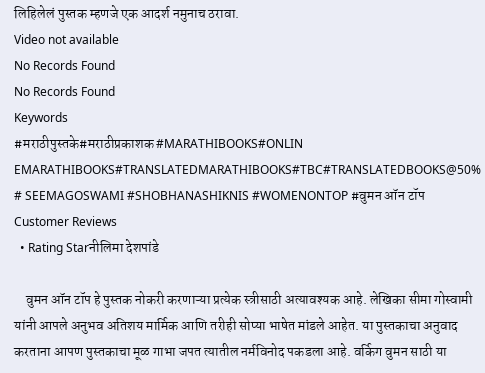लिहिलेलं पुस्तक म्हणजे एक आदर्श नमुनाच ठरावा.
Video not available
No Records Found
No Records Found
Keywords
#मराठीपुस्तके#मराठीप्रकाशक #MARATHIBOOKS#ONLIN EMARATHIBOOKS#TRANSLATEDMARATHIBOOKS#TBC#TRANSLATEDBOOKS@50% # SEEMAGOSWAMI #SHOBHANASHIKNIS #WOMENONTOP #वुमन ऑन टॉप
Customer Reviews
  • Rating Starनीलिमा देशपांडे

    वुमन ऑन टॉप हे पुस्तक नोकरी करणाऱ्या प्रत्येक स्त्रीसाठी अत्यावश्यक आहे. लेखिका सीमा गोस्वामी यांनी आपले अनुभव अतिशय मार्मिक आणि तरीही सोप्या भाषेत मांडले आहेत. या पुस्तकाचा अनुवाद करताना आपण पुस्तकाचा मूळ गाभा जपत त्यातील नर्मविनोद पकडला आहे. वर्किग वुमन साठी या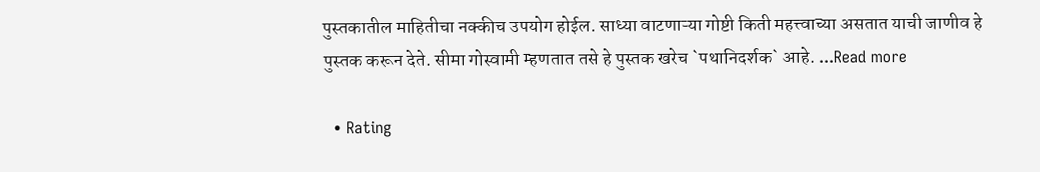पुस्तकातील माहितीचा नक्कीच उपयोग होईल. साध्या वाटणाऱ्या गोष्टी किती महत्त्वाच्या असतात याची जाणीव हे पुस्तक करून देते. सीमा गोस्वामी म्हणतात तसे हे पुस्तक खरेच `पथानिदर्शक` आहे. ...Read more

  • Rating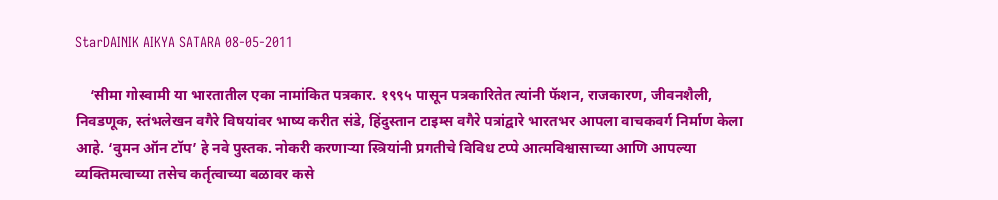StarDAINIK AIKYA SATARA 08-05-2011

    ‘सीमा गोस्वामी या भारतातील एका नामांकित पत्रकार. १९९५ पासून पत्रकारितेत त्यांनी फॅशन, राजकारण, जीवनशैली, निवडणूक, स्तंभलेखन वगैरे विषयांवर भाष्य करीत संडे, हिंदुस्तान टाइम्स वगैरे पत्रांद्वारे भारतभर आपला वाचकवर्ग निर्माण केला आहे. ‘वुमन ऑन टॉप’ हे नवे पुस्तक. नोकरी करणाऱ्या स्त्रियांनी प्रगतीचे विविध टप्पे आत्मविश्वासाच्या आणि आपल्या व्यक्तिमत्वाच्या तसेच कर्तृत्वाच्या बळावर कसे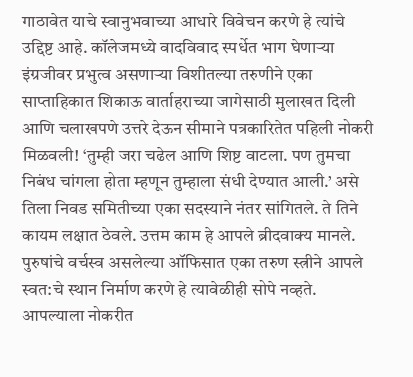गाठावेत याचे स्वानुभवाच्या आधारे विवेचन करणे हे त्यांचे उद्दिष्ट आहे. कॉलेजमध्ये वादविवाद स्पर्धेत भाग घेणाऱ्या इंग्रजीवर प्रभुत्व असणाऱ्या विशीतल्या तरुणीने एका साप्ताहिकात शिकाऊ वार्ताहराच्या जागेसाठी मुलाखत दिली आणि चलाखपणे उत्तरे देऊन सीमाने पत्रकारितेत पहिली नोकरी मिळवली! ‘तुम्ही जरा चढेल आणि शिष्ट वाटला. पण तुमचा निबंध चांगला होता म्हणून तुम्हाला संधी देण्यात आली.’ असे तिला निवड समितीच्या एका सदस्याने नंतर सांगितले. ते तिने कायम लक्षात ठेवले. उत्तम काम हे आपले ब्रीदवाक्य मानले. पुरुषांचे वर्चस्व असलेल्या ऑफिसात एका तरुण स्त्रीने आपले स्वत:चे स्थान निर्माण करणे हे त्यावेळीही सोपे नव्हते. आपल्याला नोकरीत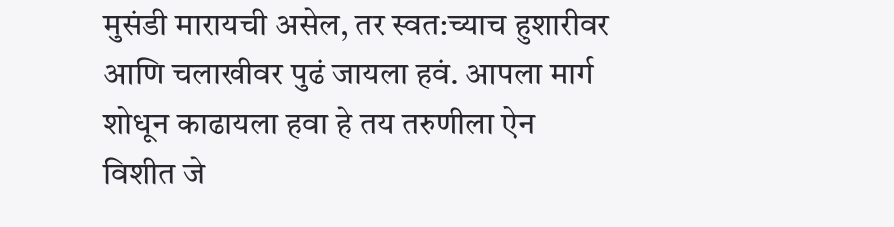मुसंडी मारायची असेल, तर स्वत:च्याच हुशारीवर आणि चलाखीवर पुढं जायला हवं. आपला मार्ग शोधून काढायला हवा हे तय तरुणीला ऐन विशीत जे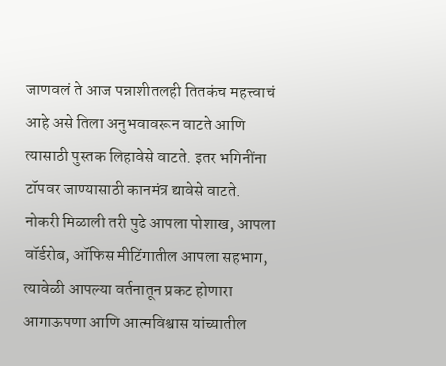जाणवलं ते आज पन्नाशीतलही तितकंच महत्त्वाचं आहे असे तिला अनुभवावरून वाटते आणि त्यासाठी पुस्तक लिहावेसे वाटते. इतर भगिनींना टॉपवर जाण्यासाठी कानमंत्र द्यावेसे वाटते. नोकरी मिळाली तरी पुढे आपला पोशाख, आपला वॉर्डरोब, ऑफिस मीटिंगातील आपला सहभाग, त्यावेळी आपल्या वर्तनातून प्रकट होणारा आगाऊपणा आणि आत्मविश्वास यांच्यातील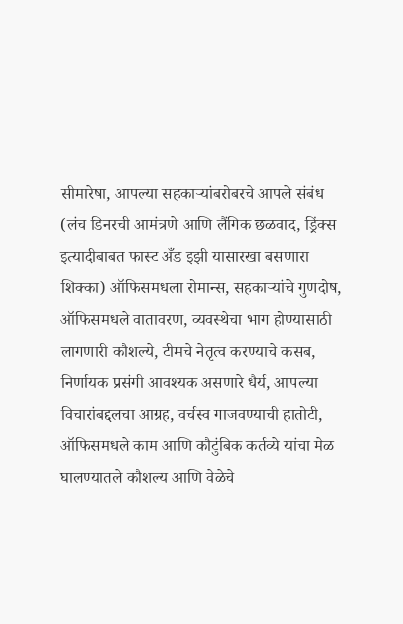सीमारेषा, आपल्या सहकाऱ्यांबरोबरचे आपले संबंध (लंच डिनरची आमंत्रणे आणि लैंगिक छळवाद, ड्रिंक्स इत्यादीबाबत फास्ट अँड इझी यासारखा बसणारा शिक्का) ऑफिसमधला रोमान्स, सहकाऱ्यांचे गुणदोष, ऑफिसमधले वातावरण, व्यवस्थेचा भाग होण्यासाठी लागणारी कौशल्ये, टीमचे नेतृत्व करण्याचे कसब, निर्णायक प्रसंगी आवश्यक असणारे धैर्य, आपल्या विचारांबद्दलचा आग्रह, वर्चस्व गाजवण्याची हातोटी, ऑफिसमधले काम आणि कौटुंबिक कर्तव्ये यांचा मेळ घालण्यातले कौशल्य आणि वेळेचे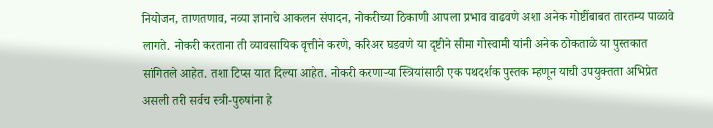नियोजन, ताणतणाव, नव्या ज्ञानाचे आकलन संपादन, नोकरीच्या ठिकाणी आपला प्रभाव वाढवणे अशा अनेक गोष्टींबाबत तारतम्य पाळावे लागते. नोकरी करताना ती व्यावसायिक वृत्तीने करणे, करिअर घडवणे या दृष्टीने सीमा गोस्वामी यांनी अनेक ठोकताळे या पुस्तकात सांगितले आहेत. तशा टिप्स यात दिल्या आहेत. नोकरी करणाऱ्या स्त्रियांसाठी एक पथदर्शक पुस्तक म्हणून याची उपयुक्तता अभिप्रेत असली तरी सर्वच स्त्री-पुरुषांना हे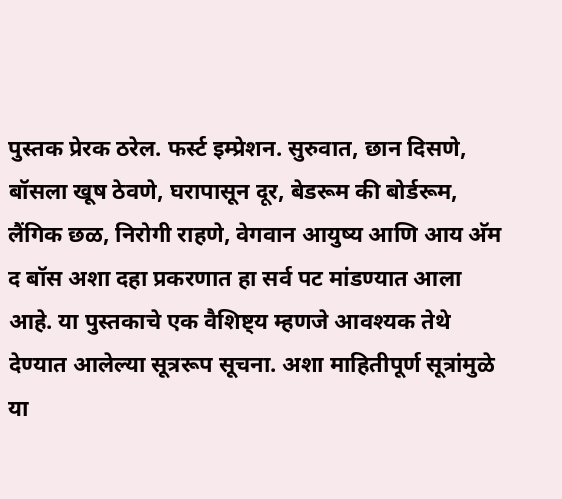पुस्तक प्रेरक ठरेल. फर्स्ट इम्प्रेशन. सुरुवात, छान दिसणे, बॉसला खूष ठेवणे, घरापासून दूर, बेडरूम की बोर्डरूम, लैंगिक छळ, निरोगी राहणे, वेगवान आयुष्य आणि आय अ‍ॅम द बॉस अशा दहा प्रकरणात हा सर्व पट मांडण्यात आला आहे. या पुस्तकाचे एक वैशिष्ट्य म्हणजे आवश्यक तेथे देण्यात आलेल्या सूत्ररूप सूचना. अशा माहितीपूर्ण सूत्रांमुळे या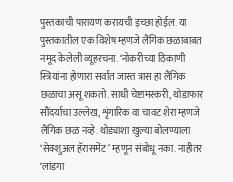पुस्तकाची पारायण करायची इच्छा होईल. या पुस्तकातील एक विशेष म्हणजे लैंगिक छळाबाबत नमूद केलेली व्यूहरचना. ‘नोकरीच्या ठिकाणी स्त्रियांना होणारा सर्वात जास्त त्रास हा लैंगिक छळाचा असू शकतो. साधी चेष्टामस्करी, थोडाफार सौंदर्याचा उल्लेख, शृंगारिक वा चावट शेरा म्हणजे लैंगिक छळ नव्हे. थोड्याशा खुल्या बोलण्याला ‘सेक्शुअल हॅरासमेंट’ म्हणून संबोधू नका. नाहीतर ‘लांडगा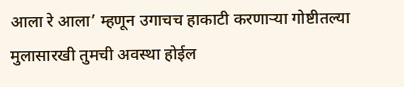आला रे आला’ म्हणून उगाचच हाकाटी करणाऱ्या गोष्टीतल्या मुलासारखी तुमची अवस्था होईल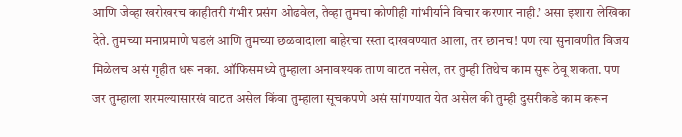आणि जेव्हा खरोखरच काहीतरी गंभीर प्रसंग ओढवेल, तेव्हा तुमचा कोणीही गांभीर्याने विचार करणार नाही.’ असा इशारा लेखिका देते. तुमच्या मनाप्रमाणे घडलं आणि तुमच्या छळवादाला बाहेरचा रस्ता दाखवण्यात आला, तर छानच! पण त्या सुनावणीत विजय मिळेलच असं गृहीत धरू नका. ऑफिसमध्ये तुम्हाला अनावश्यक ताण वाटत नसेल, तर तुम्ही तिथेच काम सुरू ठेवू शकता. पण जर तुम्हाला शरमल्यासारखं वाटत असेल किंवा तुम्हाला सूचकपणे असं सांगण्यात येत असेल की तुम्ही दुसरीकडे काम करून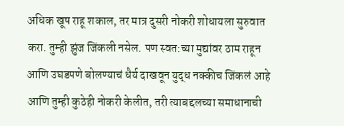अधिक खूष राहू शकाल, तर मात्र दुसरी नोकरी शोधायला सुरुवात करा. तुम्ही झुंज जिंकली नसेल. पण स्वत:च्या मुद्यांवर ठाम राहून आणि उघडपणे बोलण्याचं धैर्य दाखवून युद्ध नक्कीच जिंकलं आहे आणि तुम्ही कुठेही नोकरी केलीत, तरी त्याबद्दलच्या समाधानाची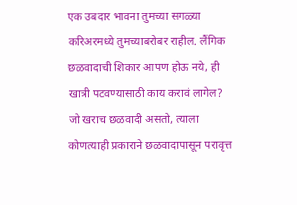एक उबदार भावना तुमच्या सगळ्या करिअरमध्ये तुमच्याबरोबर राहील. लैंगिक छळवादाची शिकार आपण होऊ नये, ही खात्री पटवण्यासाठी काय करावं लागेल? जो खराच छळवादी असतो, त्याला कोणत्याही प्रकाराने छळवादापासून परावृत्त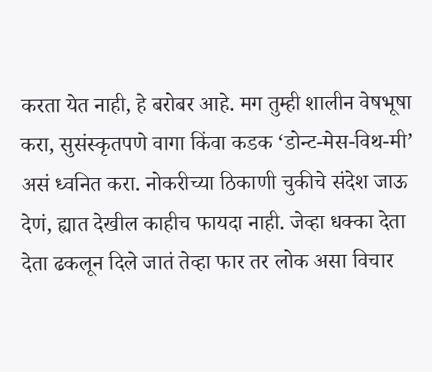करता येत नाही, हे बरोबर आहे. मग तुम्ही शालीन वेषभूषा करा, सुसंस्कृतपणे वागा किंवा कडक ‘डोन्ट-मेस-विथ-मी’ असं ध्वनित करा. नोकरीच्या ठिकाणी चुकीचे संदेश जाऊ देणं, ह्यात देखील काहीच फायदा नाही. जेव्हा धक्का देता देता ढकलून दिले जातं तेव्हा फार तर लोक असा विचार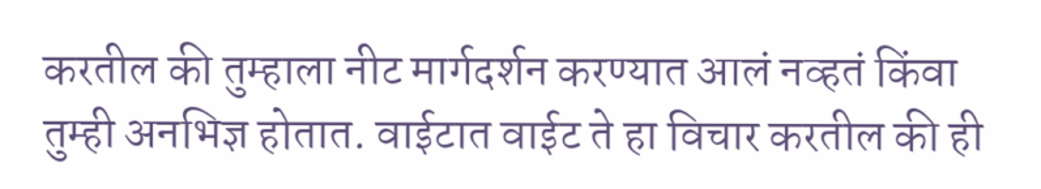करतील की तुम्हाला नीट मार्गदर्शन करण्यात आलं नव्हतं किंवा तुम्ही अनभिज्ञ होतात. वाईटात वाईट ते हा विचार करतील की ही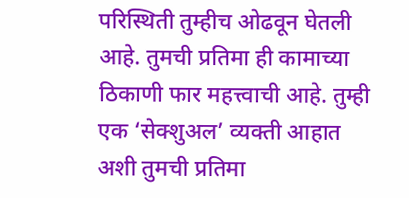परिस्थिती तुम्हीच ओढवून घेतली आहे. तुमची प्रतिमा ही कामाच्या ठिकाणी फार महत्त्वाची आहे. तुम्ही एक ‘सेक्शुअल’ व्यक्ती आहात अशी तुमची प्रतिमा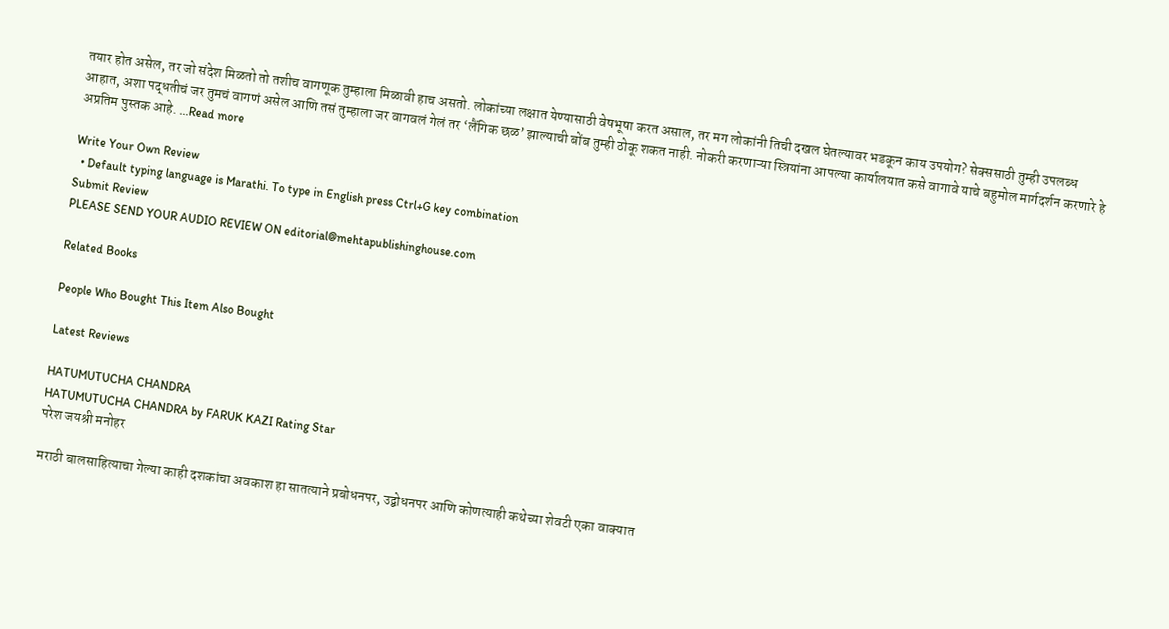तयार होत असेल, तर जो संदेश मिळतो तो तशीच वागणूक तुम्हाला मिळावी हाच असतो. लोकांच्या लक्षात येण्यासाठी वेषभूषा करत असाल, तर मग लोकांनी तिची दखल घेतल्यावर भडकून काय उपयोग? सेक्ससाठी तुम्ही उपलब्ध आहात, अशा पद्धतीचं जर तुमचं वागणं असेल आणि तसं तुम्हाला जर वागवलं गेलं तर ‘लैंगिक छळ’ झाल्याची बोंब तुम्ही ठोकू शकत नाही. नोकरी करणाऱ्या स्त्रियांना आपल्या कार्यालयात कसे वागावे याचे बहुमोल मार्गदर्शन करणारे हे अप्रतिम पुस्तक आहे. ...Read more

Write Your Own Review
  • Default typing language is Marathi. To type in English press Ctrl+G key combination
Submit Review
PLEASE SEND YOUR AUDIO REVIEW ON editorial@mehtapublishinghouse.com

Related Books

People Who Bought This Item Also Bought

Latest Reviews

HATUMUTUCHA CHANDRA
HATUMUTUCHA CHANDRA by FARUK KAZI Rating Star
परेश जयश्री मनोहर

मराठी बालसाहित्याचा गेल्या काही दशकांचा अवकाश हा सातत्याने प्रबोधनपर, उद्बोधनपर आणि कोणत्याही कथेच्या शेवटी एका वाक्यात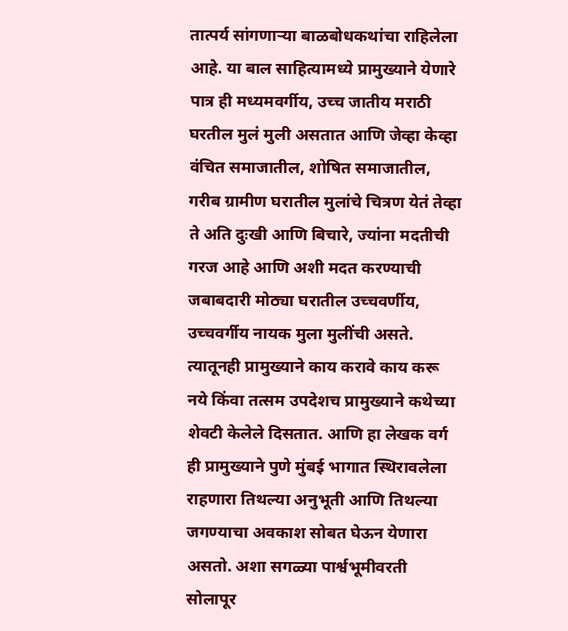तात्पर्य सांगणाऱ्या बाळबोधकथांचा राहिलेला आहे. या बाल साहित्यामध्ये प्रामुख्याने येणारे पात्र ही मध्यमवर्गीय, उच्च जातीय मराठी घरतील मुलं मुली असतात आणि जेव्हा केव्हा वंचित समाजातील, शोषित समाजातील, गरीब ग्रामीण घरातील मुलांचे चित्रण येतं तेव्हा ते अति दुःखी आणि बिचारे, ज्यांना मदतीची गरज आहे आणि अशी मदत करण्याची जबाबदारी मोठ्या घरातील उच्चवर्णीय, उच्चवर्गीय नायक मुला मुलींची असते. त्यातूनही प्रामुख्याने काय करावे काय करू नये किंवा तत्सम उपदेशच प्रामुख्याने कथेच्या शेवटी केलेले दिसतात. आणि हा लेखक वर्ग ही प्रामुख्याने पुणे मुंबई भागात स्थिरावलेला राहणारा तिथल्या अनुभूती आणि तिथल्या जगण्याचा अवकाश सोबत घेऊन येणारा असतो. अशा सगळ्या पार्श्वभूमीवरती सोलापूर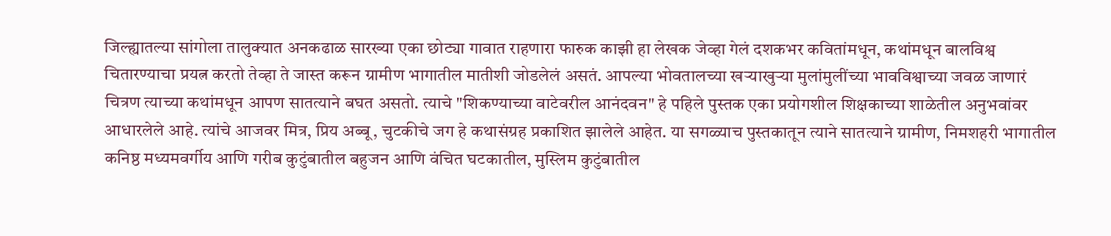जिल्ह्यातल्या सांगोला तालुक्यात अनकढाळ सारख्या एका छोट्या गावात राहणारा फारुक काझी हा लेखक जेव्हा गेलं दशकभर कवितांमधून, कथांमधून बालविश्व चितारण्याचा प्रयत्न करतो तेव्हा ते जास्त करून ग्रामीण भागातील मातीशी जोडलेलं असतं. आपल्या भोवतालच्या खऱ्याखुऱ्या मुलांमुलींच्या भावविश्वाच्या जवळ जाणारं चित्रण त्याच्या कथांमधून आपण सातत्याने बघत असतो. त्याचे "शिकण्याच्या वाटेवरील आनंदवन" हे पहिले पुस्तक एका प्रयोगशील शिक्षकाच्या शाळेतील अनुभवांवर आधारलेले आहे. त्यांचे आजवर मित्र, प्रिय अब्बू, चुटकीचे जग हे कथासंग्रह प्रकाशित झालेले आहेत. या सगळ्याच पुस्तकातून त्याने सातत्याने ग्रामीण, निमशहरी भागातील कनिष्ठ मध्यमवर्गीय आणि गरीब कुटुंबातील बहुजन आणि वंचित घटकातील, मुस्लिम कुटुंबातील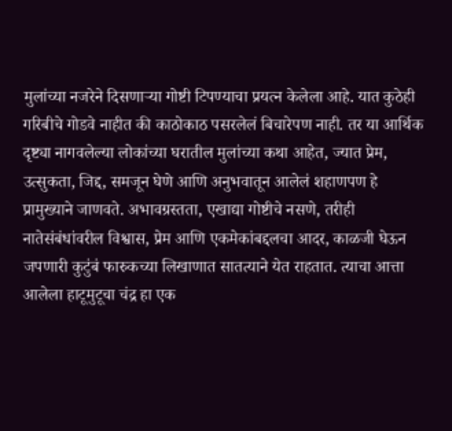मुलांच्या नजरेने दिसणाऱ्या गोष्टी टिपण्याचा प्रयत्न केलेला आहे. यात कुठेही गरिबीचे गोडवे नाहीत की काठोकाठ पसरलेलं बिचारेपण नाही. तर या आर्थिक दृष्ट्या नागवलेल्या लोकांच्या घरातील मुलांच्या कथा आहेत, ज्यात प्रेम, उत्सुकता, जिद्द, समजून घेणे आणि अनुभवातून आलेलं शहाणपण हे प्रामुख्याने जाणवते. अभावग्रस्तता, एखाद्या गोष्टीचे नसणे, तरीही नातेसंबंधांवरील विश्वास, प्रेम आणि एकमेकांबद्दलचा आदर, काळजी घेऊन जपणारी कुटुंबं फारुकच्या लिखाणात सातत्याने येत राहतात. त्याचा आत्ता आलेला हाटूमुटूचा चंद्र हा एक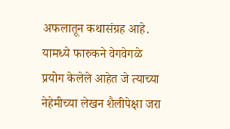अफलातून कथासंग्रह आहे. यामध्ये फारुकने वेगवेगळे प्रयोग केलेले आहेत जे त्याच्या नेहेमीच्या लेखन शैलीपेक्षा जरा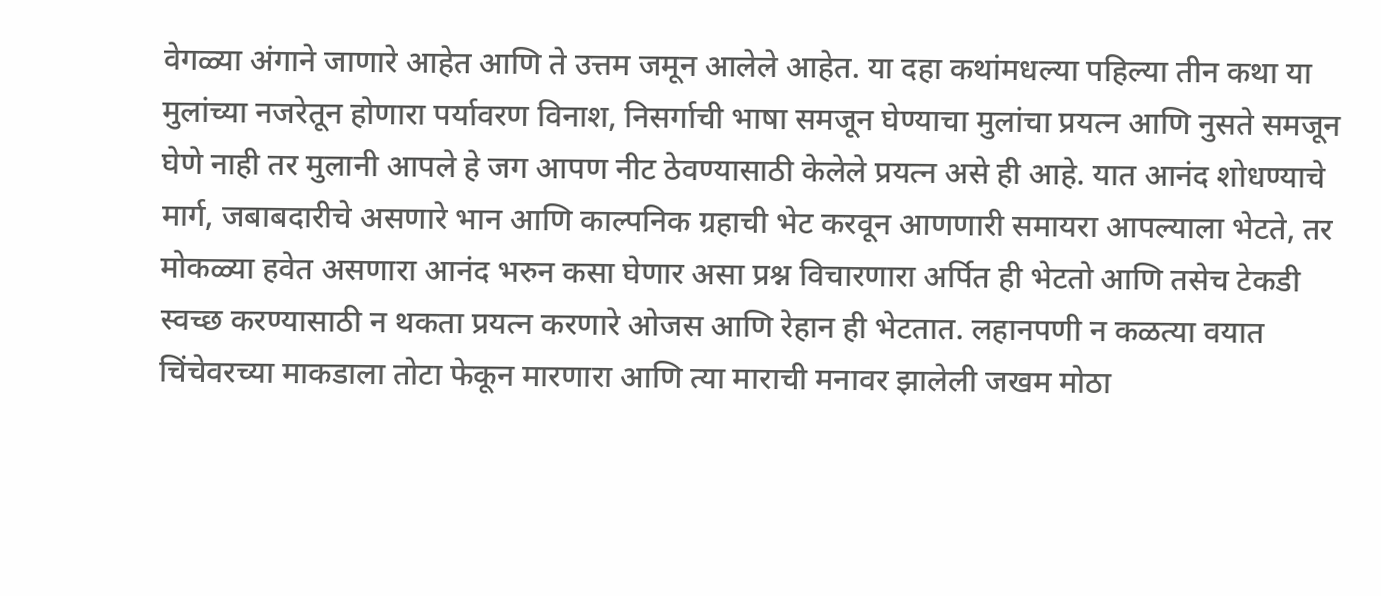वेगळ्या अंगाने जाणारे आहेत आणि ते उत्तम जमून आलेले आहेत. या दहा कथांमधल्या पहिल्या तीन कथा या मुलांच्या नजरेतून होणारा पर्यावरण विनाश, निसर्गाची भाषा समजून घेण्याचा मुलांचा प्रयत्न आणि नुसते समजून घेणे नाही तर मुलानी आपले हे जग आपण नीट ठेवण्यासाठी केलेले प्रयत्न असे ही आहे. यात आनंद शोधण्याचे मार्ग, जबाबदारीचे असणारे भान आणि काल्पनिक ग्रहाची भेट करवून आणणारी समायरा आपल्याला भेटते, तर मोकळ्या हवेत असणारा आनंद भरुन कसा घेणार असा प्रश्न विचारणारा अर्पित ही भेटतो आणि तसेच टेकडी स्वच्छ करण्यासाठी न थकता प्रयत्न करणारे ओजस आणि रेहान ही भेटतात. लहानपणी न कळत्या वयात चिंचेवरच्या माकडाला तोटा फेकून मारणारा आणि त्या माराची मनावर झालेली जखम मोठा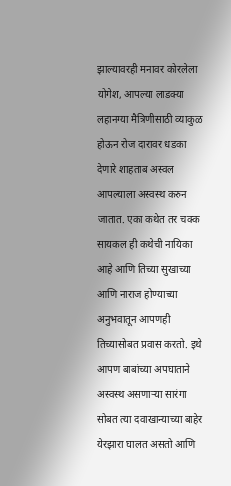झाल्यावरही मनावर कोरलेला योगेश, आपल्या लाडक्या लहानग्या मैत्रिणीसाठी व्याकुळ होऊन रोज दारावर धडका देणारे शाहताब अस्वल आपल्याला अस्वस्थ करुन जातात. एका कथेत तर चक्क सायकल ही कथेची नायिका आहे आणि तिच्या सुखाच्या आणि नाराज होण्याच्या अनुभवातून आपणही तिच्यासोबत प्रवास करतो. इथे आपण बाबांच्या अपघाताने अस्वस्थ असणाऱ्या सारंगा सोबत त्या दवाखान्याच्या बाहेर येरझारा घालत असतो आणि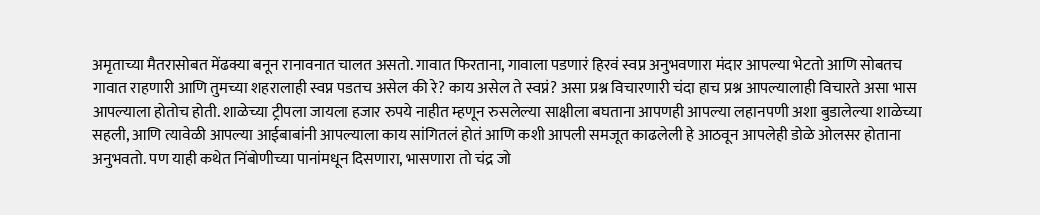अमृताच्या मैतरासोबत मेंढक्या बनून रानावनात चालत असतो. गावात फिरताना, गावाला पडणारं हिरवं स्वप्न अनुभवणारा मंदार आपल्या भेटतो आणि सोबतच गावात राहणारी आणि तुमच्या शहरालाही स्वप्न पडतच असेल की रे? काय असेल ते स्वप्नं? असा प्रश्न विचारणारी चंदा हाच प्रश्न आपल्यालाही विचारते असा भास आपल्याला होतोच होती. शाळेच्या ट्रीपला जायला हजार रुपये नाहीत म्हणून रुसलेल्या साक्षीला बघताना आपणही आपल्या लहानपणी अशा बुडालेल्या शाळेच्या सहली, आणि त्यावेळी आपल्या आईबाबांनी आपल्याला काय सांगितलं होतं आणि कशी आपली समजूत काढलेली हे आठवून आपलेही डोळे ओलसर होताना अनुभवतो. पण याही कथेत निंबोणीच्या पानांमधून दिसणारा, भासणारा तो चंद्र जो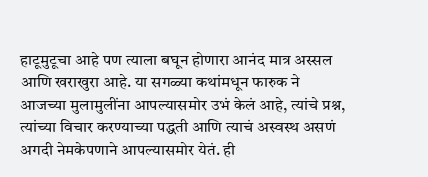हाटूमुटूचा आहे पण त्याला बघून होणारा आनंद मात्र अस्सल आणि खराखुरा आहे. या सगळ्या कथांमधून फारुक ने आजच्या मुलामुलींना आपल्यासमोर उभं केलं आहे, त्यांचे प्रश्न, त्यांच्या विचार करण्याच्या पद्धती आणि त्याचं अस्वस्थ असणं अगदी नेमकेपणाने आपल्यासमोर येतं. ही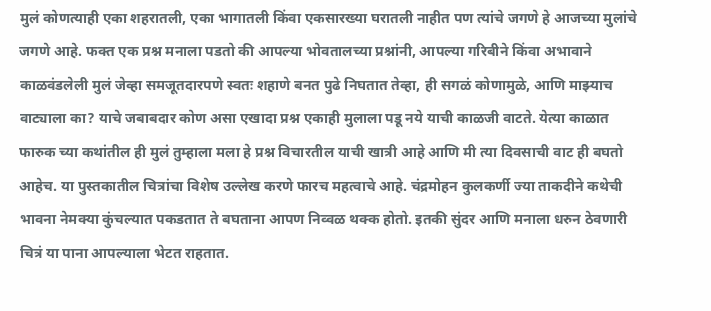मुलं कोणत्याही एका शहरातली, एका भागातली किंवा एकसारख्या घरातली नाहीत पण त्यांचे जगणे हे आजच्या मुलांचे जगणे आहे. फक्त एक प्रश्न मनाला पडतो की आपल्या भोवतालच्या प्रश्नांनी, आपल्या गरिबीने किंवा अभावाने काळवंडलेली मुलं जेव्हा समजूतदारपणे स्वतः शहाणे बनत पुढे निघतात तेव्हा, ही सगळं कोणामुळे, आणि माझ्याच वाट्याला का? याचे जबाबदार कोण असा एखादा प्रश्न एकाही मुलाला पडू नये याची काळजी वाटते. येत्या काळात फारुक च्या कथांतील ही मुलं तुम्हाला मला हे प्रश्न विचारतील याची खात्री आहे आणि मी त्या दिवसाची वाट ही बघतो आहेच. या पुस्तकातील चित्रांचा विशेष उल्लेख करणे फारच महत्वाचे आहे. चंद्रमोहन कुलकर्णी ज्या ताकदीने कथेची भावना नेमक्या कुंचल्यात पकडतात ते बघताना आपण निव्वळ थक्क होतो. इतकी सुंदर आणि मनाला धरुन ठेवणारी चित्रं या पाना आपल्याला भेटत राहतात.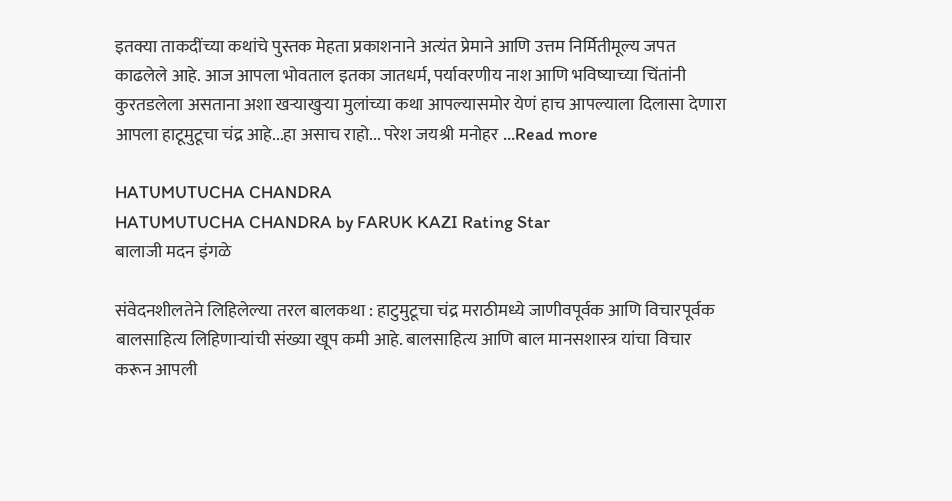इतक्या ताकदींच्या कथांचे पुस्तक मेहता प्रकाशनाने अत्यंत प्रेमाने आणि उत्तम निर्मितीमूल्य जपत काढलेले आहे. आज आपला भोवताल इतका जातधर्म, पर्यावरणीय नाश आणि भविष्याच्या चिंतांनी कुरतडलेला असताना अशा खऱ्याखुऱ्या मुलांच्या कथा आपल्यासमोर येणं हाच आपल्याला दिलासा देणारा आपला हाटूमुटूचा चंद्र आहे...हा असाच राहो... परेश जयश्री मनोहर ...Read more

HATUMUTUCHA CHANDRA
HATUMUTUCHA CHANDRA by FARUK KAZI Rating Star
बालाजी मदन इंगळे

संवेदनशीलतेने लिहिलेल्या तरल बालकथा : हाटुमुटूचा चंद्र मराठीमध्ये जाणीवपूर्वक आणि विचारपूर्वक बालसाहित्य लिहिणाऱ्यांची संख्या खूप कमी आहे. बालसाहित्य आणि बाल मानसशास्त्र यांचा विचार करून आपली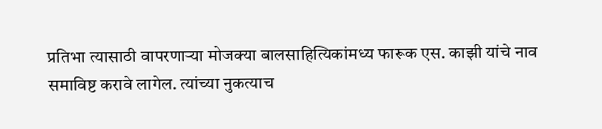प्रतिभा त्यासाठी वापरणाऱ्या मोजक्या बालसाहित्यिकांमध्य फारूक एस. काझी यांचे नाव समाविष्ट करावे लागेल. त्यांच्या नुकत्याच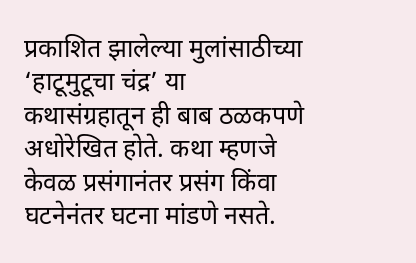प्रकाशित झालेल्या मुलांसाठीच्या ‘हाटूमुटूचा चंद्र’ या कथासंग्रहातून ही बाब ठळकपणे अधोरेखित होते. कथा म्हणजे केवळ प्रसंगानंतर प्रसंग किंवा घटनेनंतर घटना मांडणे नसते.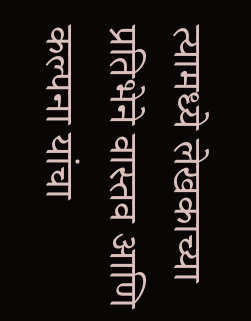त्यामध्ये लेखकाच्या प्रतिभेने वास्तव आणि कल्पना यांचा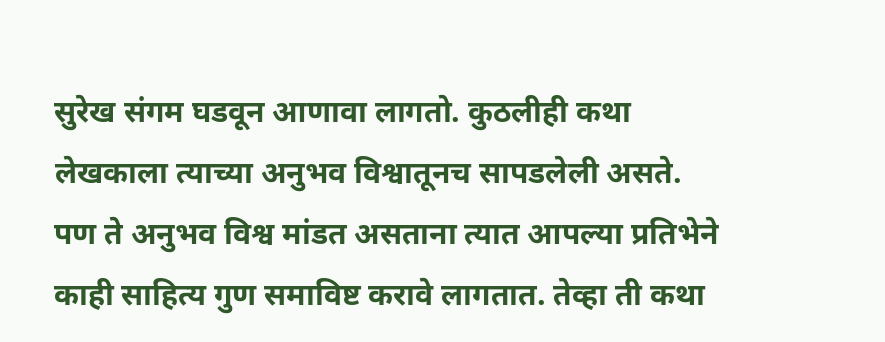सुरेख संगम घडवून आणावा लागतो. कुठलीही कथा लेखकाला त्याच्या अनुभव विश्वातूनच सापडलेली असते. पण ते अनुभव विश्व मांडत असताना त्यात आपल्या प्रतिभेने काही साहित्य गुण समाविष्ट करावे लागतात. तेव्हा ती कथा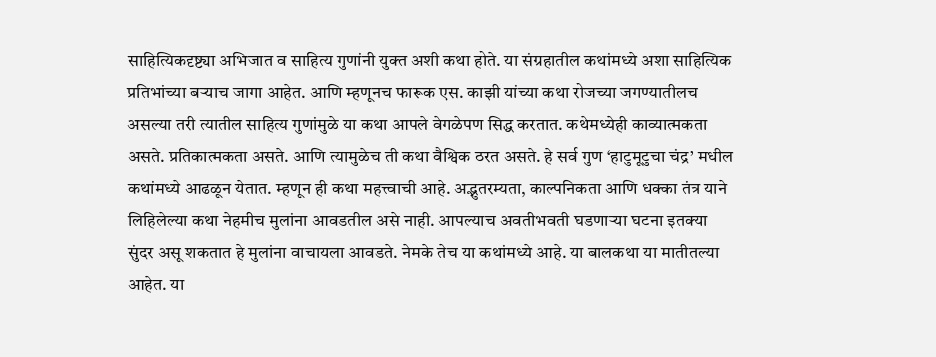साहित्यिकदृष्ट्या अभिजात व साहित्य गुणांनी युक्त अशी कथा होते. या संग्रहातील कथांमध्ये अशा साहित्यिक प्रतिभांच्या बऱ्याच जागा आहेत. आणि म्हणूनच फारूक एस. काझी यांच्या कथा रोजच्या जगण्यातीलच असल्या तरी त्यातील साहित्य गुणांमुळे या कथा आपले वेगळेपण सिद्ध करतात. कथेमध्येही काव्यात्मकता असते. प्रतिकात्मकता असते. आणि त्यामुळेच ती कथा वैश्विक ठरत असते. हे सर्व गुण ‘हाटुमूटुचा चंद्र’ मधील कथांमध्ये आढळून येतात. म्हणून ही कथा महत्त्वाची आहे. अद्भुतरम्यता, काल्पनिकता आणि धक्का तंत्र याने लिहिलेल्या कथा नेहमीच मुलांना आवडतील असे नाही. आपल्याच अवतीभवती घडणाऱ्या घटना इतक्या सुंदर असू शकतात हे मुलांना वाचायला आवडते. नेमके तेच या कथांमध्ये आहे. या बालकथा या मातीतल्या आहेत. या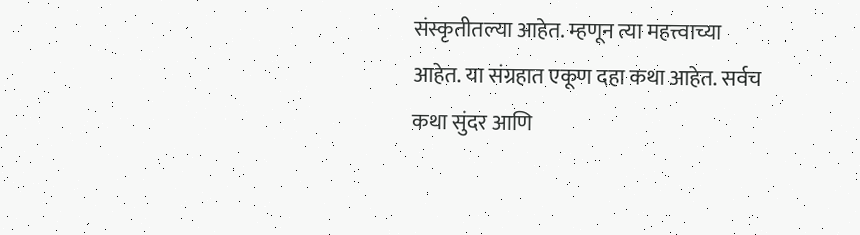संस्कृतीतल्या आहेत. म्हणून त्या महत्त्वाच्या आहेत. या संग्रहात एकूण दहा कथा आहेत. सर्वच कथा सुंदर आणि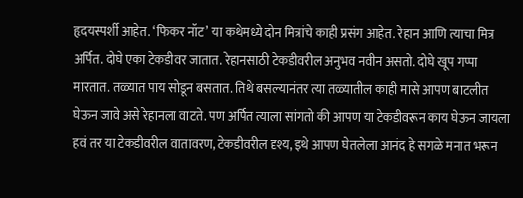हृदयस्पर्शी आहेत. ‘फिकर नॉट’ या कथेमध्ये दोन मित्रांचे काही प्रसंग आहेत. रेहान आणि त्याचा मित्र अर्पित. दोघे एका टेकडीवर जातात. रेहानसाठी टेकडीवरील अनुभव नवीन असतो. दोघे खूप गप्पा मारतात. तळ्यात पाय सोडून बसतात. तिथे बसल्यानंतर त्या तळ्यातील काही मासे आपण बाटलीत घेऊन जावे असे रेहानला वाटते. पण अर्पित त्याला सांगतो की आपण या टेकडीवरून काय घेऊन जायला हवं तर या टेकडीवरील वातावरण, टेकडीवरील दृश्य, इथे आपण घेतलेला आनंद हे सगळे मनात भरून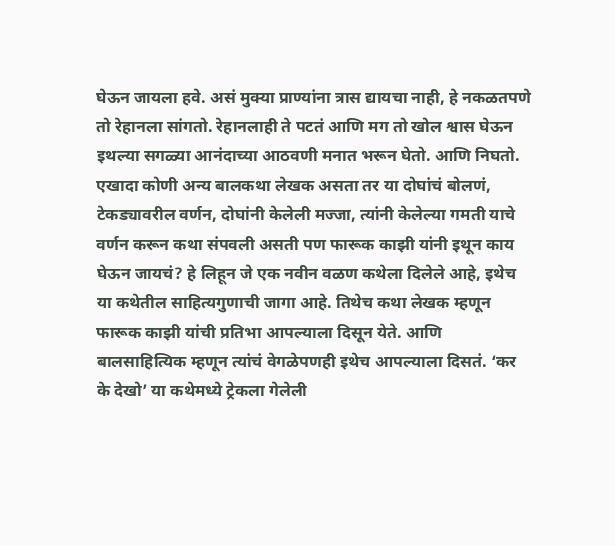घेऊन जायला हवे. असं मुक्या प्राण्यांना त्रास द्यायचा नाही, हे नकळतपणे तो रेहानला सांगतो. रेहानलाही ते पटतं आणि मग तो खोल श्वास घेऊन इथल्या सगळ्या आनंदाच्या आठवणी मनात भरून घेतो. आणि निघतो. एखादा कोणी अन्य बालकथा लेखक असता तर या दोघांचं बोलणं, टेकड्यावरील वर्णन, दोघांनी केलेली मज्जा, त्यांनी केलेल्या गमती याचे वर्णन करून कथा संपवली असती पण फारूक काझी यांनी इथून काय घेऊन जायचं? हे लिहून जे एक नवीन वळण कथेला दिलेले आहे, इथेच या कथेतील साहित्यगुणाची जागा आहे. तिथेच कथा लेखक म्हणून फारूक काझी यांची प्रतिभा आपल्याला दिसून येते. आणि बालसाहित्यिक म्हणून त्यांचं वेगळेपणही इथेच आपल्याला दिसतं. ‘कर के देखो’ या कथेमध्ये ट्रेकला गेलेली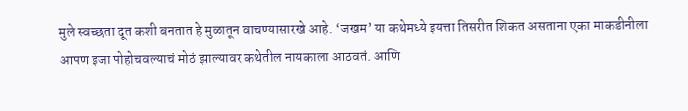मुले स्वच्छता दूत कशी बनतात हे मुळातून वाचण्यासारखे आहे. ‘जखम’ या कथेमध्ये इयत्ता तिसरीत शिकत असताना एका माकडीनीला आपण इजा पोहोचवल्याचं मोठं झाल्यावर कथेतील नायकाला आठवतं. आणि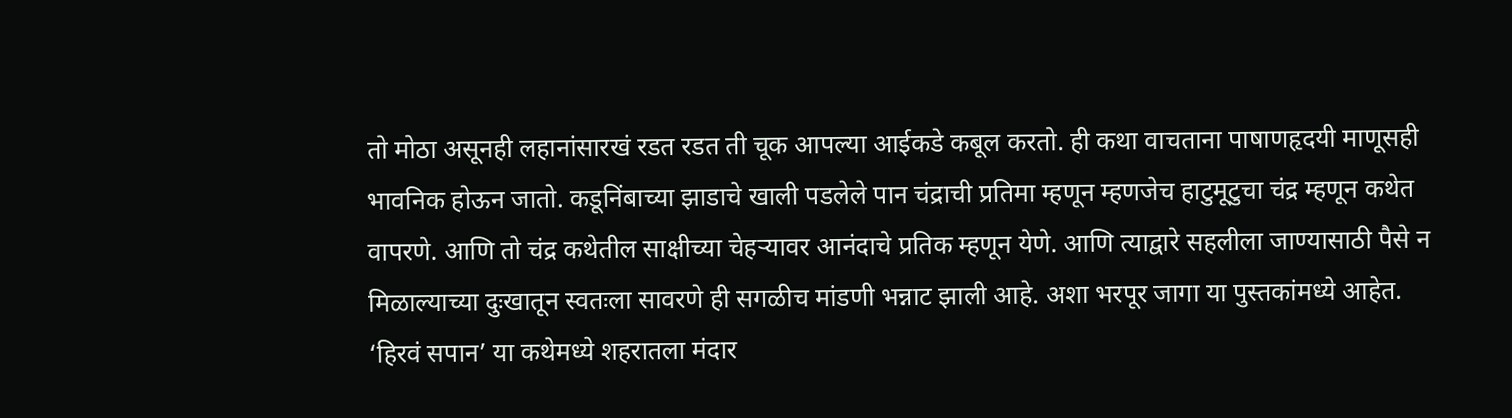तो मोठा असूनही लहानांसारखं रडत रडत ती चूक आपल्या आईकडे कबूल करतो. ही कथा वाचताना पाषाणहृदयी माणूसही भावनिक होऊन जातो. कडूनिंबाच्या झाडाचे खाली पडलेले पान चंद्राची प्रतिमा म्हणून म्हणजेच हाटुमूटुचा चंद्र म्हणून कथेत वापरणे. आणि तो चंद्र कथेतील साक्षीच्या चेहऱ्यावर आनंदाचे प्रतिक म्हणून येणे. आणि त्याद्वारे सहलीला जाण्यासाठी पैसे न मिळाल्याच्या दुःखातून स्वतःला सावरणे ही सगळीच मांडणी भन्नाट झाली आहे. अशा भरपूर जागा या पुस्तकांमध्ये आहेत. ‘हिरवं सपान’ या कथेमध्ये शहरातला मंदार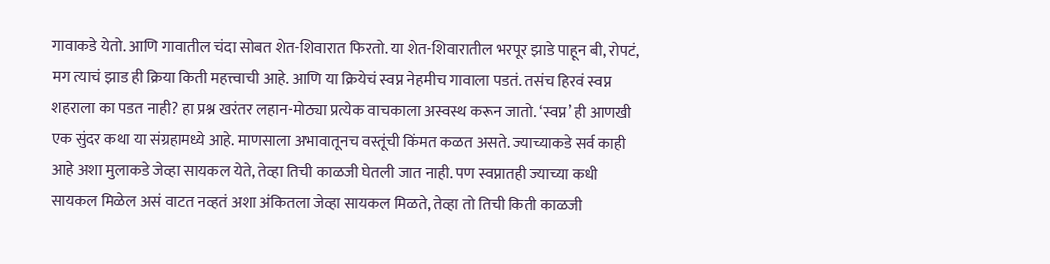गावाकडे येतो. आणि गावातील चंदा सोबत शेत-शिवारात फिरतो. या शेत-शिवारातील भरपूर झाडे पाहून बी, रोपटं, मग त्याचं झाड ही क्रिया किती महत्त्वाची आहे. आणि या क्रियेचं स्वप्न नेहमीच गावाला पडतं. तसंच हिरवं स्वप्न शहराला का पडत नाही? हा प्रश्न खरंतर लहान-मोठ्या प्रत्येक वाचकाला अस्वस्थ करून जातो. ‘स्वप्न’ ही आणखी एक सुंदर कथा या संग्रहामध्ये आहे. माणसाला अभावातूनच वस्तूंची किंमत कळत असते. ज्याच्याकडे सर्व काही आहे अशा मुलाकडे जेव्हा सायकल येते, तेव्हा तिची काळजी घेतली जात नाही. पण स्वप्नातही ज्याच्या कधी सायकल मिळेल असं वाटत नव्हतं अशा अंकितला जेव्हा सायकल मिळते, तेव्हा तो तिची किती काळजी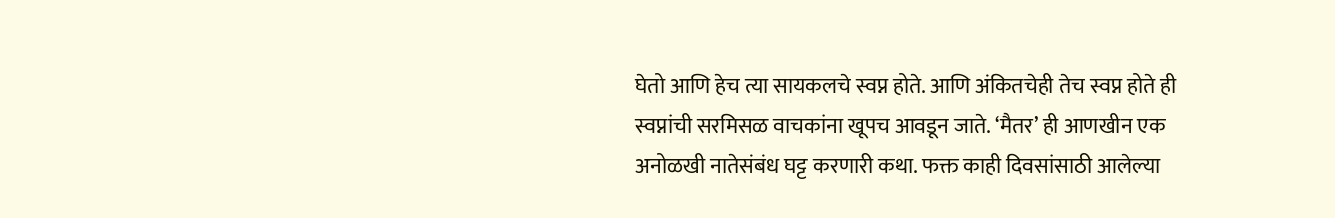घेतो आणि हेच त्या सायकलचे स्वप्न होते. आणि अंकितचेही तेच स्वप्न होते ही स्वप्नांची सरमिसळ वाचकांना खूपच आवडून जाते. ‘मैतर’ ही आणखीन एक अनोळखी नातेसंबंध घट्ट करणारी कथा. फक्त काही दिवसांसाठी आलेल्या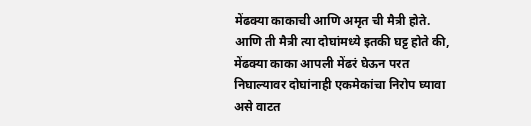मेंढक्या काकाची आणि अमृत ची मैत्री होते. आणि ती मैत्री त्या दोघांमध्ये इतकी घट्ट होते की, मेंढक्या काका आपली मेंढरं घेऊन परत निघाल्यावर दोघांनाही एकमेकांचा निरोप घ्यावा असे वाटत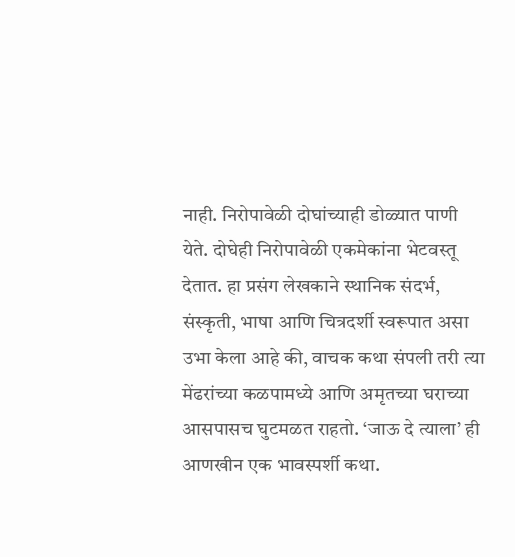नाही. निरोपावेळी दोघांच्याही डोळ्यात पाणी येते. दोघेही निरोपावेळी एकमेकांना भेटवस्तू देतात. हा प्रसंग लेखकाने स्थानिक संदर्भ, संस्कृती, भाषा आणि चित्रदर्शी स्वरूपात असा उभा केला आहे की, वाचक कथा संपली तरी त्या मेंढरांच्या कळपामध्ये आणि अमृतच्या घराच्या आसपासच घुटमळत राहतो. ‘जाऊ दे त्याला’ ही आणखीन एक भावस्पर्शी कथा.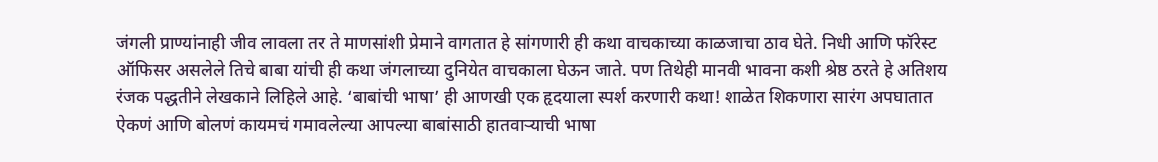जंगली प्राण्यांनाही जीव लावला तर ते माणसांशी प्रेमाने वागतात हे सांगणारी ही कथा वाचकाच्या काळजाचा ठाव घेते. निधी आणि फॉरेस्ट ऑफिसर असलेले तिचे बाबा यांची ही कथा जंगलाच्या दुनियेत वाचकाला घेऊन जाते. पण तिथेही मानवी भावना कशी श्रेष्ठ ठरते हे अतिशय रंजक पद्धतीने लेखकाने लिहिले आहे. ‘बाबांची भाषा’ ही आणखी एक हृदयाला स्पर्श करणारी कथा! शाळेत शिकणारा सारंग अपघातात ऐकणं आणि बोलणं कायमचं गमावलेल्या आपल्या बाबांसाठी हातवाऱ्याची भाषा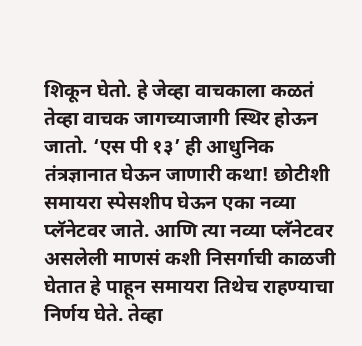शिकून घेतो. हे जेव्हा वाचकाला कळतं तेव्हा वाचक जागच्याजागी स्थिर होऊन जातो. ‘एस पी १३’ ही आधुनिक तंत्रज्ञानात घेऊन जाणारी कथा! छोटीशी समायरा स्पेसशीप घेऊन एका नव्या प्लॅनेटवर जाते. आणि त्या नव्या प्लॅनेटवर असलेली माणसं कशी निसर्गाची काळजी घेतात हे पाहून समायरा तिथेच राहण्याचा निर्णय घेते. तेव्हा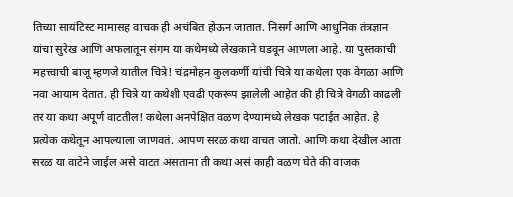तिच्या सायंटिस्ट मामासह वाचक ही अचंबित होऊन जातात. निसर्ग आणि आधुनिक तंत्रज्ञान यांचा सुरेख आणि अफलातून संगम या कथेमध्ये लेखकाने घडवून आणला आहे. या पुस्तकाची महत्त्वाची बाजू म्हणजे यातील चित्रे! चंद्रमोहन कुलकर्णी यांची चित्रे या कथेला एक वेगळा आणि नवा आयाम देतात. ही चित्रे या कथेशी एवढी एकरूप झालेली आहेत की ही चित्रे वेगळी काढली तर या कथा अपूर्ण वाटतील! कथेला अनपेक्षित वळण देण्यामध्ये लेखक पटाईत आहेत. हे प्रत्येक कथेतून आपल्याला जाणवतं. आपण सरळ कथा वाचत जातो. आणि कथा देखील आता सरळ या वाटेने जाईल असे वाटत असताना ती कथा असं काही वळण घेते की वाजक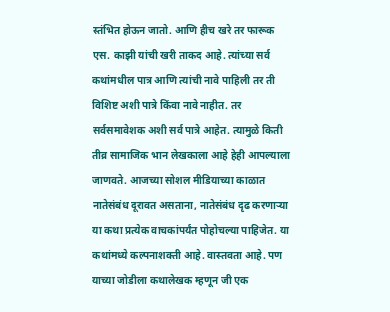स्तंभित होऊन जातो. आणि हीच खरे तर फारूक एस. काझी यांची खरी ताकद आहे. त्यांच्या सर्व कथांमधील पात्र आणि त्यांची नावे पाहिली तर ती विशिष्ट अशी पात्रे किंवा नावे नाहीत. तर सर्वसमावेशक अशी सर्व पात्रे आहेत. त्यामुळे किती तीव्र सामाजिक भान लेखकाला आहे हेही आपल्याला जाणवते. आजच्या सोशल मीडियाच्या काळात नातेसंबंध दूरावत असताना, नातेसंबंध दृढ करणाऱ्या या कथा प्रत्येक वाचकांपर्यंत पोहोचल्या पाहिजेत. या कथांमध्ये कल्पनाशक्ती आहे. वास्तवता आहे. पण याच्या जोडीला कथालेखक म्हणून जी एक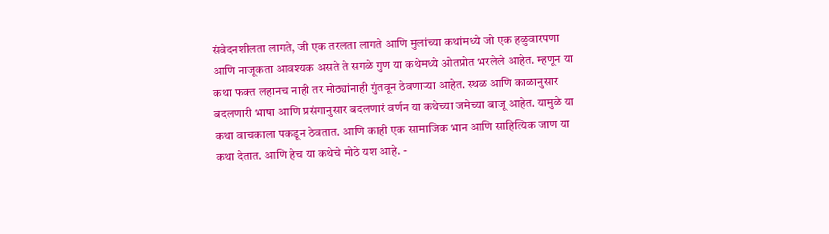संवेदनशीलता लागते, जी एक तरलता लागते आणि मुलांच्या कथांमध्ये जो एक हळुवारपणा आणि नाजूकता आवश्यक असते ते सगळे गुण या कथेमध्ये ओतप्रोत भरलेले आहेत. म्हणून या कथा फक्त लहानच नाही तर मोठ्यांनाही गुंतवून ठेवणाऱ्या आहेत. स्थळ आणि काळानुसार बदलणारी भाषा आणि प्रसंगानुसार बदलणारं वर्णन या कथेच्या जमेच्या बाजू आहेत. यामुळे या कथा वाचकाला पकडून ठेवतात. आणि काही एक सामाजिक भान आणि साहित्यिक जाण या कथा देतात. आणि हेच या कथेचे मोठे यश आहे. -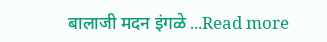बालाजी मदन इंगळे ...Read more